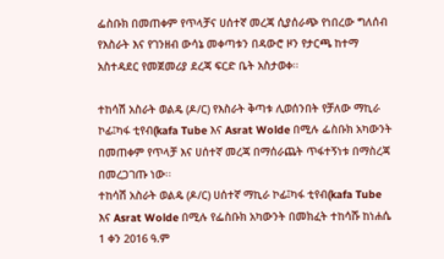ፌስቡክ በመጠቀም የጥላቻና ሀሰተኛ መረጃ ሲያሰራጭ የነበረው ግለሰብ የእስራት እና የገንዘብ ውሳኔ መቀጣቱን በዳውሮ ዞን የታርጫ ከተማ አስተዳደር የመጀመሪያ ደረጃ ፍርድ ቤት አስታወቀ፡፡

ተከሳሽ አስራት ወልዴ (ዶ/ር) የእስራት ቅጣቱ ሊወሰንበት የቻለው ማኪራ ኮፊ፤ካፋ ቲየብ(kafa Tube እና Asrat Wolde በሚሉ ፌስቡክ አካውንት በመጠቀም የጥላቻ እና ሀሰተኛ መረጃ በማሰራጨት ጥፋተኝነቱ በማስረጃ በመረጋገጡ ነው፡፡
ተከሳሽ አስራት ወልዴ (ዶ/ር) ሀሰተኛ ማኪራ ኮፊ፤ካፋ ቲየብ(kafa Tube እና Asrat Wolde በሚሉ የፌስቡክ አካውንት በመክፈት ተከሳሹ ከነሐሴ 1 ቀን 2016 ዓ.ም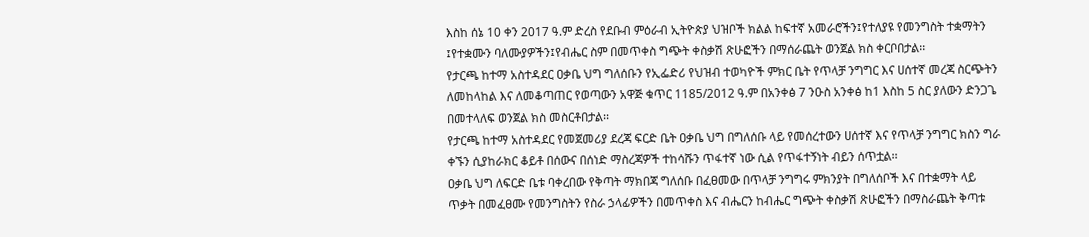እስከ ሰኔ 10 ቀን 2017 ዓ.ም ድረስ የደቡብ ምዕራብ ኢትዮጵያ ህዝቦች ክልል ከፍተኛ አመራሮችን፤የተለያዩ የመንግስት ተቋማትን ፤የተቋሙን ባለሙያዎችን፤የብሔር ስም በመጥቀስ ግጭት ቀስቃሽ ጽሁፎችን በማሰራጨት ወንጀል ክስ ቀርቦበታል፡፡
የታርጫ ከተማ አስተዳደር ዐቃቤ ህግ ግለሰቡን የኢፌድሪ የህዝብ ተወካዮች ምክር ቤት የጥላቻ ንግግር እና ሀሰተኛ መረጃ ስርጭትን ለመከላከል እና ለመቆጣጠር የወጣውን አዋጅ ቁጥር 1185/2012 ዓ.ም በአንቀፅ 7 ንዑስ አንቀፅ ከ1 እስከ 5 ስር ያለውን ድንጋጌ በመተላለፍ ወንጀል ክስ መስርቶበታል፡፡
የታርጫ ከተማ አስተዳደር የመጀመሪያ ደረጃ ፍርድ ቤት ዐቃቤ ህግ በግለሰቡ ላይ የመሰረተውን ሀሰተኛ እና የጥላቻ ንግግር ክስን ግራ ቀኙን ሲያከራክር ቆይቶ በሰውና በሰነድ ማስረጃዎች ተከሳሹን ጥፋተኛ ነው ሲል የጥፋተኝነት ብይን ሰጥቷል፡፡
ዐቃቤ ህግ ለፍርድ ቤቱ ባቀረበው የቅጣት ማክበጃ ግለሰቡ በፈፀመው በጥላቻ ንግግሩ ምክንያት በግለሰቦች እና በተቋማት ላይ ጥቃት በመፈፀሙ የመንግስትን የስራ ኃላፊዎችን በመጥቀስ እና ብሔርን ከብሔር ግጭት ቀስቃሽ ጽሁፎችን በማስራጨት ቅጣቱ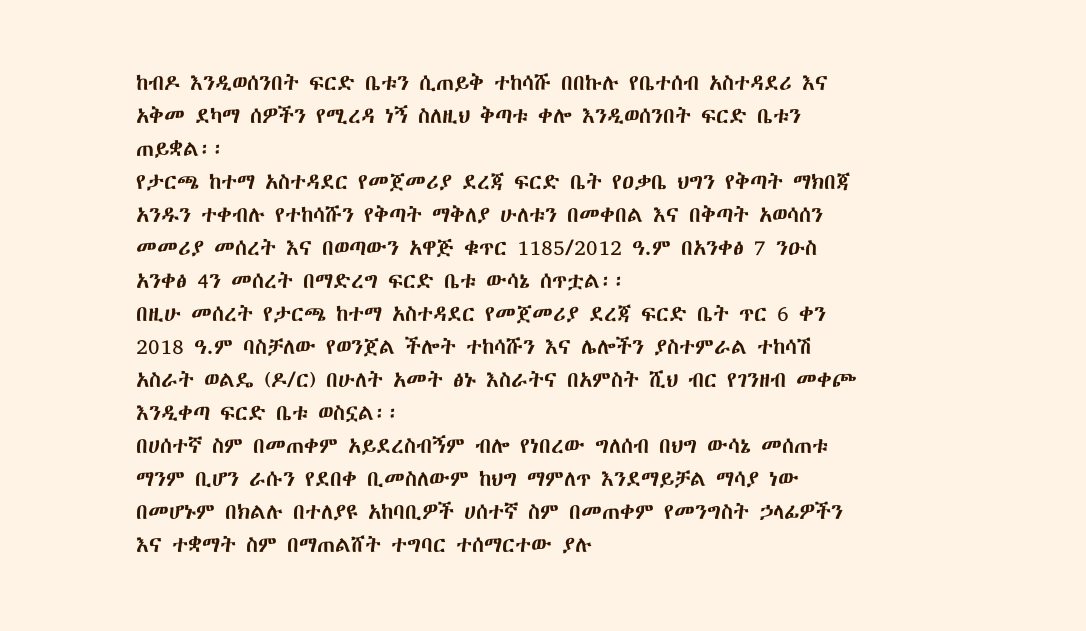ከብዶ እንዲወሰንበት ፍርድ ቤቱን ሲጠይቅ ተከሳሹ በበኩሉ የቤተሰብ አስተዳደሪ እና አቅመ ደካማ ሰዎችን የሚረዳ ነኝ ስለዚህ ቅጣቱ ቀሎ እንዲወሰንበት ፍርድ ቤቱን ጠይቋል፡፡
የታርጫ ከተማ አስተዳደር የመጀመሪያ ደረጃ ፍርድ ቤት የዐቃቤ ህግን የቅጣት ማክበጃ አንዱን ተቀብሉ የተከሳሹን የቅጣት ማቅለያ ሁለቱን በመቀበል እና በቅጣት አወሳሰን መመሪያ መሰረት እና በወጣውን አዋጅ ቁጥር 1185/2012 ዓ.ም በአንቀፅ 7 ንዑስ አንቀፅ 4ን መሰረት በማድረግ ፍርድ ቤቱ ውሳኔ ሰጥቷል፡፡
በዚሁ መሰረት የታርጫ ከተማ አስተዳደር የመጀመሪያ ደረጃ ፍርድ ቤት ጥር 6 ቀን 2018 ዓ.ም ባስቻለው የወንጀል ችሎት ተከሳሹን እና ሌሎችን ያስተምራል ተከሳሽ አስራት ወልዴ (ዶ/ር) በሁለት አመት ፅኑ እስራትና በአምስት ሺህ ብር የገንዘብ መቀጮ እንዲቀጣ ፍርድ ቤቱ ወስኗል፡፡
በሀሰተኛ ስም በመጠቀም አይደረስብኝም ብሎ የነበረው ግለሰብ በህግ ውሳኔ መሰጠቱ ማንም ቢሆን ራሱን የደበቀ ቢመስለውም ከህግ ማምለጥ እንደማይቻል ማሳያ ነው
በመሆኑም በክልሉ በተለያዩ አከባቢዎች ሀሰተኛ ስም በመጠቀም የመንግስት ኃላፊዎችን እና ተቋማት ስም በማጠልሸት ተግባር ተሰማርተው ያሉ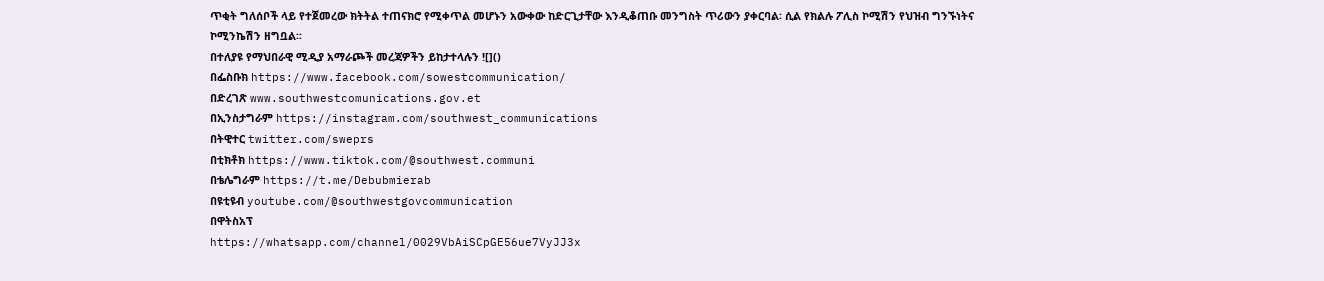ጥቂት ግለሰቦች ላይ የተጀመረው ክትትል ተጠናክሮ የሚቀጥል መሆኑን አውቀው ከድርጊታቸው እንዲቆጠቡ መንግስት ጥሪውን ያቀርባል፡ ሲል የክልሉ ፖሊስ ኮሚሽን የህዝብ ግንኙነትና ኮሚንኬሽን ዘግቧል፡፡
በተለያዩ የማህበራዊ ሚዲያ አማራጮች መረጃዎችን ይከታተላሉን ![]()
በፌስቡክ https://www.facebook.com/sowestcommunication/
በድረገጽ www.southwestcomunications.gov.et
በኢንስታግራም https://instagram.com/southwest_communications
በትዊተር twitter.com/sweprs
በቲክቶክ https://www.tiktok.com/@southwest.communi
በቴሌግራም https://t.me/Debubmierab
በዩቲዩብ youtube.com/@southwestgovcommunication
በዋትስአፕ
https://whatsapp.com/channel/0029VbAiSCpGE56ue7VyJJ3x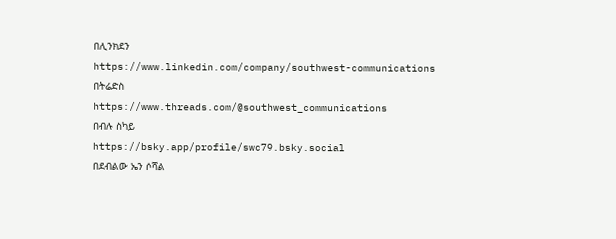በሊንክደን
https://www.linkedin.com/company/southwest-communications
በትሬድስ
https://www.threads.com/@southwest_communications
በብሉ ስካይ
https://bsky.app/profile/swc79.bsky.social
በደብልው ኤን ሶሻል